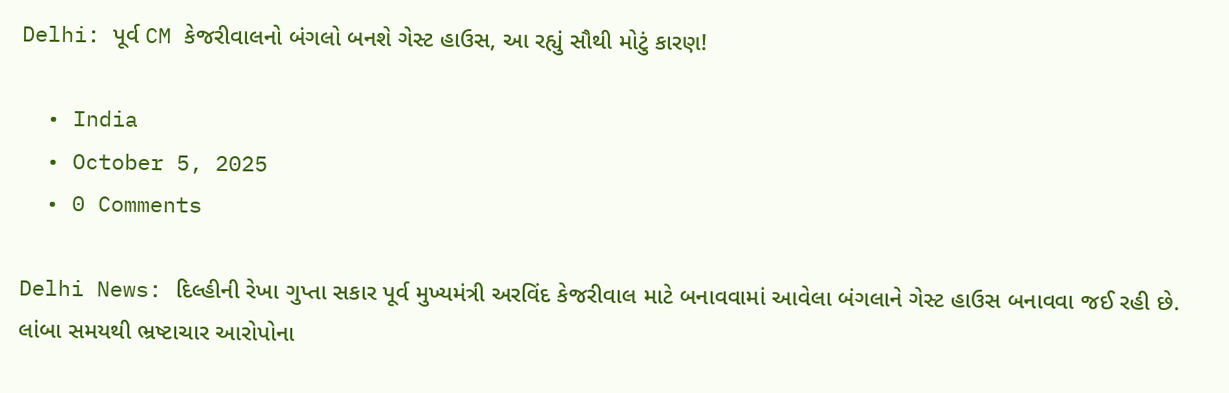Delhi: પૂર્વ CM કેજરીવાલનો બંગલો બનશે ગેસ્ટ હાઉસ, આ રહ્યું સૌથી મોટું કારણ!

  • India
  • October 5, 2025
  • 0 Comments

Delhi News: દિલ્હીની રેખા ગુપ્તા સકાર પૂર્વ મુખ્યમંત્રી અરવિંદ કેજરીવાલ માટે બનાવવામાં આવેલા બંગલાને ગેસ્ટ હાઉસ બનાવવા જઈ રહી છે. લાંબા સમયથી ભ્રષ્ટાચાર આરોપોના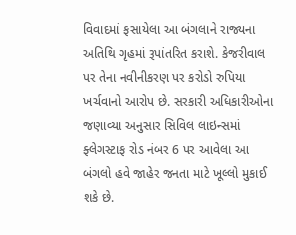વિવાદમાં ફસાયેલા આ બંગલાને રાજ્યના અતિથિ ગૃહમાં રૂપાંતરિત કરાશે. કેજરીવાલ પર તેના નવીનીકરણ પર કરોડો રુપિયા ખર્ચવાનો આરોપ છે. સરકારી અધિકારીઓના જણાવ્યા અનુસાર સિવિલ લાઇન્સમાં ફ્લેગસ્ટાફ રોડ નંબર 6 પર આવેલા આ બંગલો હવે જાહેર જનતા માટે ખૂલ્લો મુકાઈ શકે છે.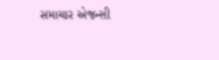સમાચાર એજન્સી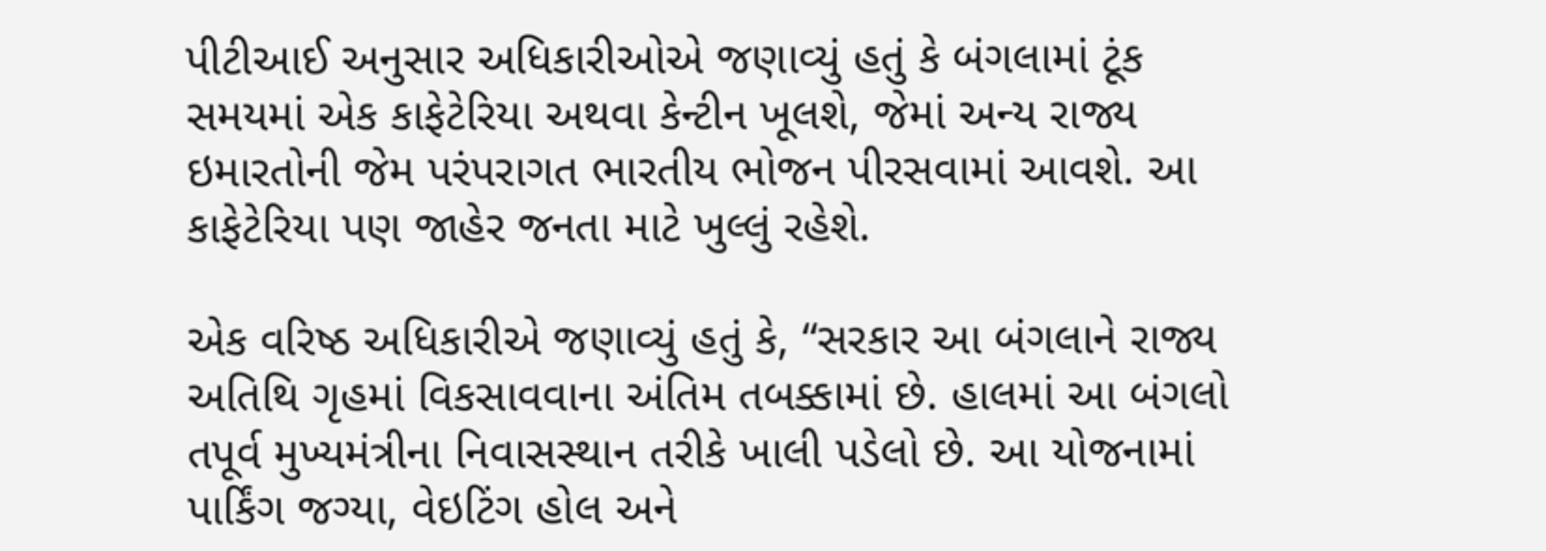પીટીઆઈ અનુસાર અધિકારીઓએ જણાવ્યું હતું કે બંગલામાં ટૂંક સમયમાં એક કાફેટેરિયા અથવા કેન્ટીન ખૂલશે, જેમાં અન્ય રાજ્ય ઇમારતોની જેમ પરંપરાગત ભારતીય ભોજન પીરસવામાં આવશે. આ કાફેટેરિયા પણ જાહેર જનતા માટે ખુલ્લું રહેશે.

એક વરિષ્ઠ અધિકારીએ જણાવ્યું હતું કે, “સરકાર આ બંગલાને રાજ્ય અતિથિ ગૃહમાં વિકસાવવાના અંતિમ તબક્કામાં છે. હાલમાં આ બંગલો તપૂર્વ મુખ્યમંત્રીના નિવાસસ્થાન તરીકે ખાલી પડેલો છે. આ યોજનામાં પાર્કિંગ જગ્યા, વેઇટિંગ હોલ અને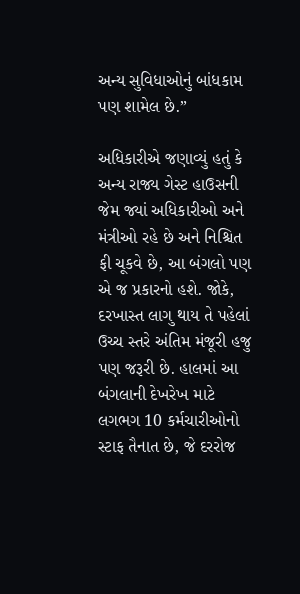અન્ય સુવિધાઓનું બાંધકામ પણ શામેલ છે.”

અધિકારીએ જણાવ્યું હતું કે અન્ય રાજ્ય ગેસ્ટ હાઉસની જેમ જ્યાં અધિકારીઓ અને મંત્રીઓ રહે છે અને નિશ્ચિત ફી ચૂકવે છે, આ બંગલો પણ એ જ પ્રકારનો હશે. જોકે, દરખાસ્ત લાગુ થાય તે પહેલાં ઉચ્ચ સ્તરે અંતિમ મંજૂરી હજુ પણ જરૂરી છે. હાલમાં આ બંગલાની દેખરેખ માટે લગભગ 10 કર્મચારીઓનો સ્ટાફ તૈનાત છે, જે દરરોજ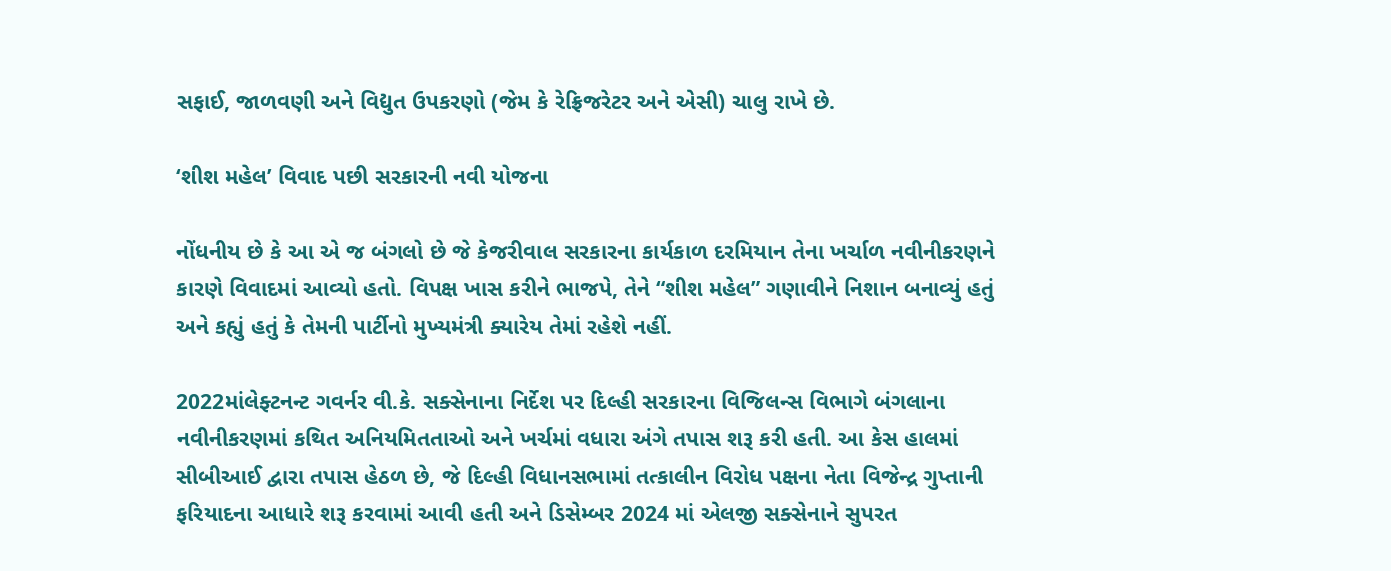સફાઈ, જાળવણી અને વિદ્યુત ઉપકરણો (જેમ કે રેફ્રિજરેટર અને એસી) ચાલુ રાખે છે.

‘શીશ મહેલ’ વિવાદ પછી સરકારની નવી યોજના

નોંધનીય છે કે આ એ જ બંગલો છે જે કેજરીવાલ સરકારના કાર્યકાળ દરમિયાન તેના ખર્ચાળ નવીનીકરણને કારણે વિવાદમાં આવ્યો હતો. વિપક્ષ ખાસ કરીને ભાજપે, તેને “શીશ મહેલ” ગણાવીને નિશાન બનાવ્યું હતું અને કહ્યું હતું કે તેમની પાર્ટીનો મુખ્યમંત્રી ક્યારેય તેમાં રહેશે નહીં.

2022માંલેફ્ટનન્ટ ગવર્નર વી.કે. સક્સેનાના નિર્દેશ પર દિલ્હી સરકારના વિજિલન્સ વિભાગે બંગલાના નવીનીકરણમાં કથિત અનિયમિતતાઓ અને ખર્ચમાં વધારા અંગે તપાસ શરૂ કરી હતી. આ કેસ હાલમાં સીબીઆઈ દ્વારા તપાસ હેઠળ છે, જે દિલ્હી વિધાનસભામાં તત્કાલીન વિરોધ પક્ષના નેતા વિજેન્દ્ર ગુપ્તાની ફરિયાદના આધારે શરૂ કરવામાં આવી હતી અને ડિસેમ્બર 2024 માં એલજી સક્સેનાને સુપરત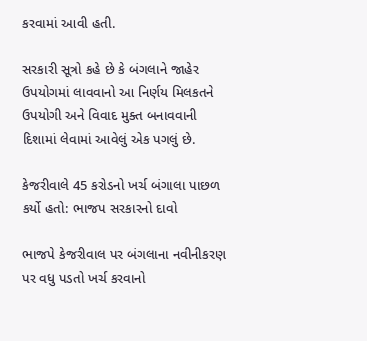કરવામાં આવી હતી.

સરકારી સૂત્રો કહે છે કે બંગલાને જાહેર ઉપયોગમાં લાવવાનો આ નિર્ણય મિલકતને ઉપયોગી અને વિવાદ મુક્ત બનાવવાની દિશામાં લેવામાં આવેલું એક પગલું છે.

કેજરીવાલે 45 કરોડનો ખર્ચ બંગાલા પાછળ કર્યો હતો: ભાજપ સરકારનો દાવો

ભાજપે કેજરીવાલ પર બંગલાના નવીનીકરણ પર વધુ પડતો ખર્ચ કરવાનો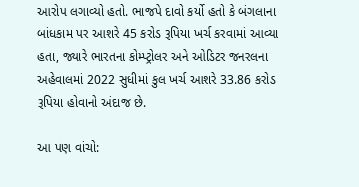આરોપ લગાવ્યો હતો. ભાજપે દાવો કર્યો હતો કે બંગલાના બાંધકામ પર આશરે 45 કરોડ રૂપિયા ખર્ચ કરવામાં આવ્યા હતા, જ્યારે ભારતના કોમ્પ્ટ્રોલર અને ઓડિટર જનરલના અહેવાલમાં 2022 સુધીમાં કુલ ખર્ચ આશરે 33.86 કરોડ રૂપિયા હોવાનો અંદાજ છે.

આ પણ વાંચો: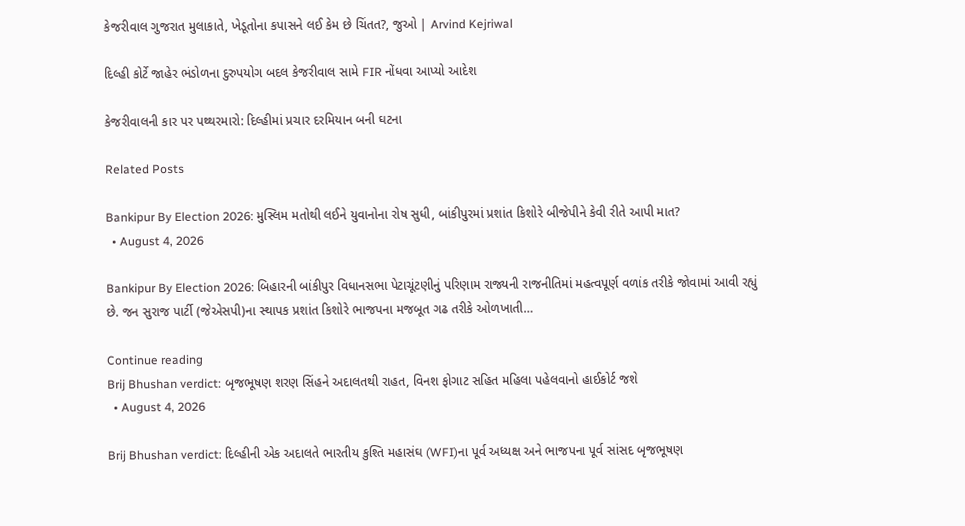કેજરીવાલ ગુજરાત મુલાકાતે, ખેડૂતોના કપાસને લઈ કેમ છે ચિંતત?, જુઓ | Arvind Kejriwal

દિલ્હી કોર્ટે જાહેર ભંડોળના દુરુપયોગ બદલ કેજરીવાલ સામે FIR નોંધવા આપ્યો આદેશ

કેજરીવાલની કાર પર પથ્થરમારો: દિલ્હીમાં પ્રચાર દરમિયાન બની ઘટના

Related Posts

Bankipur By Election 2026: મુસ્લિમ મતોથી લઈને યુવાનોના રોષ સુધી, બાંકીપુરમાં પ્રશાંત કિશોરે બીજેપીને કેવી રીતે આપી માત?
  • August 4, 2026

Bankipur By Election 2026: બિહારની બાંકીપુર વિધાનસભા પેટાચૂંટણીનું પરિણામ રાજ્યની રાજનીતિમાં મહત્વપૂર્ણ વળાંક તરીકે જોવામાં આવી રહ્યું છે. જન સુરાજ પાર્ટી (જેએસપી)ના સ્થાપક પ્રશાંત કિશોરે ભાજપના મજબૂત ગઢ તરીકે ઓળખાતી…

Continue reading
Brij Bhushan verdict: બૃજભૂષણ શરણ સિંહને અદાલતથી રાહત, વિનશ ફોગાટ સહિત મહિલા પહેલવાનો હાઈકોર્ટ જશે
  • August 4, 2026

Brij Bhushan verdict: દિલ્હીની એક અદાલતે ભારતીય કુશ્તિ મહાસંઘ (WFI)ના પૂર્વ અધ્યક્ષ અને ભાજપના પૂર્વ સાંસદ બૃજભૂષણ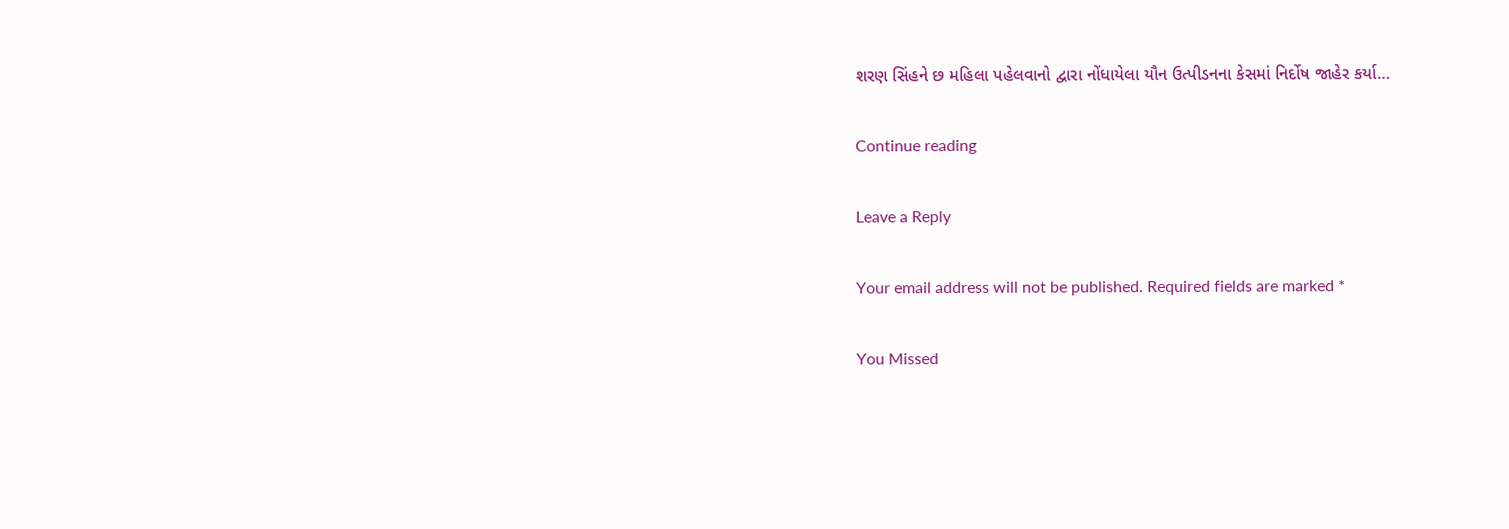શરણ સિંહને છ મહિલા પહેલવાનો દ્વારા નોંધાયેલા યૌન ઉત્પીડનના કેસમાં નિર્દોષ જાહેર કર્યા…

Continue reading

Leave a Reply

Your email address will not be published. Required fields are marked *

You Missed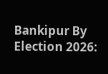Bankipur By Election 2026: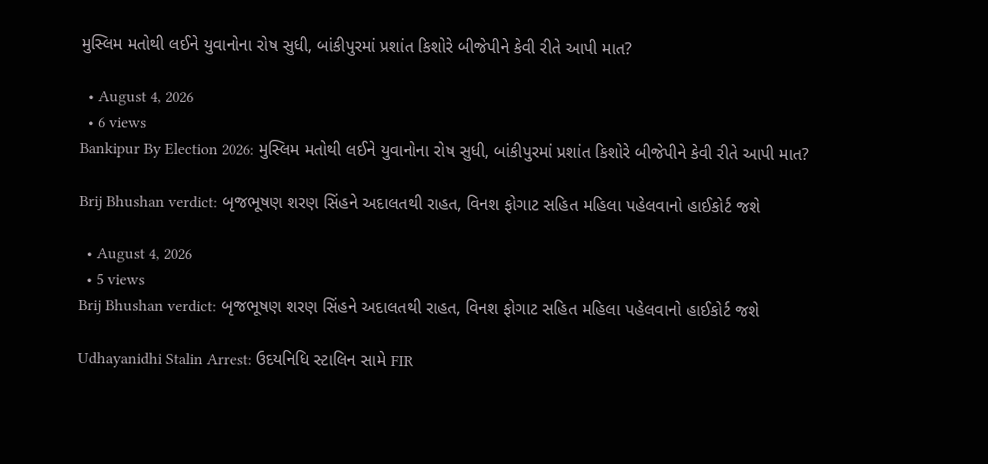મુસ્લિમ મતોથી લઈને યુવાનોના રોષ સુધી, બાંકીપુરમાં પ્રશાંત કિશોરે બીજેપીને કેવી રીતે આપી માત?

  • August 4, 2026
  • 6 views
Bankipur By Election 2026: મુસ્લિમ મતોથી લઈને યુવાનોના રોષ સુધી, બાંકીપુરમાં પ્રશાંત કિશોરે બીજેપીને કેવી રીતે આપી માત?

Brij Bhushan verdict: બૃજભૂષણ શરણ સિંહને અદાલતથી રાહત, વિનશ ફોગાટ સહિત મહિલા પહેલવાનો હાઈકોર્ટ જશે

  • August 4, 2026
  • 5 views
Brij Bhushan verdict: બૃજભૂષણ શરણ સિંહને અદાલતથી રાહત, વિનશ ફોગાટ સહિત મહિલા પહેલવાનો હાઈકોર્ટ જશે

Udhayanidhi Stalin Arrest: ઉદયનિધિ સ્ટાલિન સામે FIR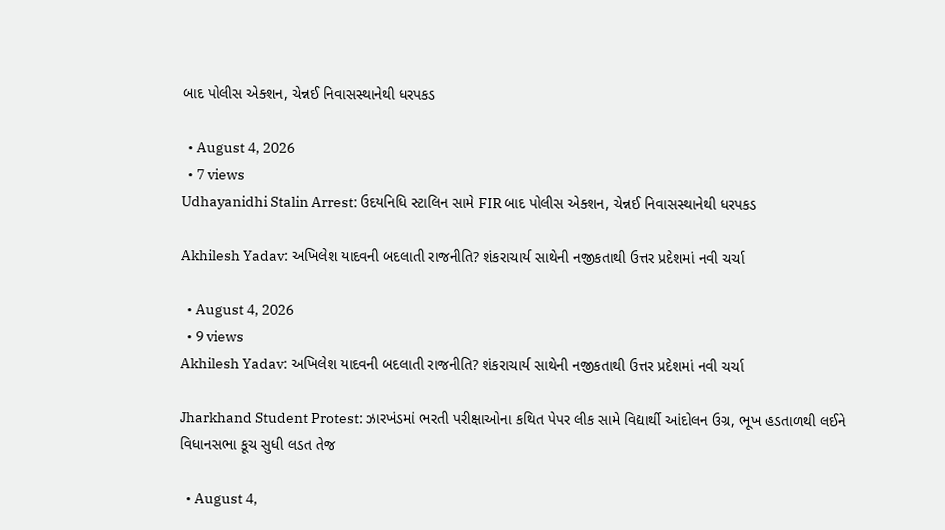બાદ પોલીસ એક્શન, ચેન્નઈ નિવાસસ્થાનેથી ધરપકડ

  • August 4, 2026
  • 7 views
Udhayanidhi Stalin Arrest: ઉદયનિધિ સ્ટાલિન સામે FIR બાદ પોલીસ એક્શન, ચેન્નઈ નિવાસસ્થાનેથી ધરપકડ

Akhilesh Yadav: અખિલેશ યાદવની બદલાતી રાજનીતિ? શંકરાચાર્ય સાથેની નજીકતાથી ઉત્તર પ્રદેશમાં નવી ચર્ચા

  • August 4, 2026
  • 9 views
Akhilesh Yadav: અખિલેશ યાદવની બદલાતી રાજનીતિ? શંકરાચાર્ય સાથેની નજીકતાથી ઉત્તર પ્રદેશમાં નવી ચર્ચા

Jharkhand Student Protest: ઝારખંડમાં ભરતી પરીક્ષાઓના કથિત પેપર લીક સામે વિદ્યાર્થી આંદોલન ઉગ્ર, ભૂખ હડતાળથી લઈને વિધાનસભા કૂચ સુધી લડત તેજ

  • August 4,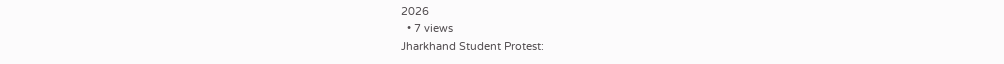2026
  • 7 views
Jharkhand Student Protest: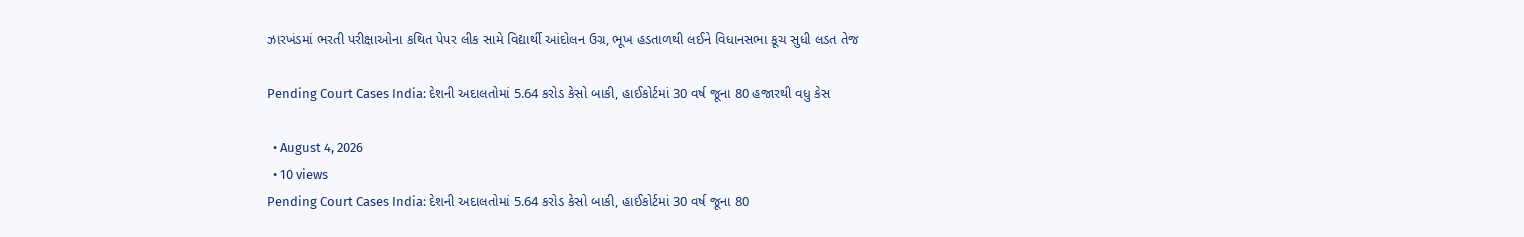ઝારખંડમાં ભરતી પરીક્ષાઓના કથિત પેપર લીક સામે વિદ્યાર્થી આંદોલન ઉગ્ર, ભૂખ હડતાળથી લઈને વિધાનસભા કૂચ સુધી લડત તેજ

Pending Court Cases India: દેશની અદાલતોમાં 5.64 કરોડ કેસો બાકી, હાઈકોર્ટમાં 30 વર્ષ જૂના 80 હજારથી વધુ કેસ

  • August 4, 2026
  • 10 views
Pending Court Cases India: દેશની અદાલતોમાં 5.64 કરોડ કેસો બાકી, હાઈકોર્ટમાં 30 વર્ષ જૂના 80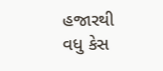હજારથી વધુ કેસ